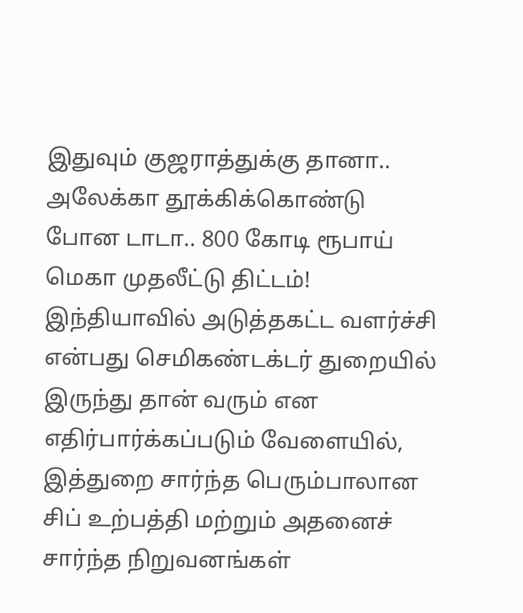இதுவும் குஜராத்துக்கு தானா.. அலேக்கா தூக்கிக்கொண்டு போன டாடா.. 800 கோடி ரூபாய் மெகா முதலீட்டு திட்டம்!
இந்தியாவில் அடுத்தகட்ட வளர்ச்சி என்பது செமிகண்டக்டர் துறையில் இருந்து தான் வரும் என எதிர்பார்க்கப்படும் வேளையில், இத்துறை சார்ந்த பெரும்பாலான சிப் உற்பத்தி மற்றும் அதனைச் சார்ந்த நிறுவனங்கள்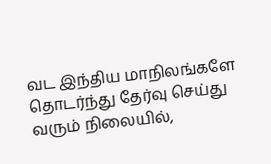வட இந்திய மாநிலங்களே தொடர்ந்து தேர்வு செய்து வரும் நிலையில்,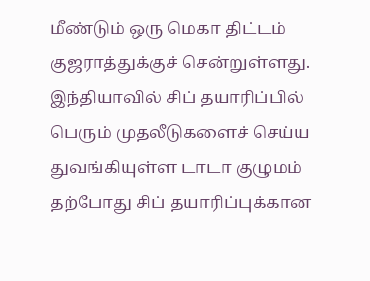மீண்டும் ஒரு மெகா திட்டம் குஜராத்துக்குச் சென்றுள்ளது.
இந்தியாவில் சிப் தயாரிப்பில் பெரும் முதலீடுகளைச் செய்ய துவங்கியுள்ள டாடா குழுமம் தற்போது சிப் தயாரிப்புக்கான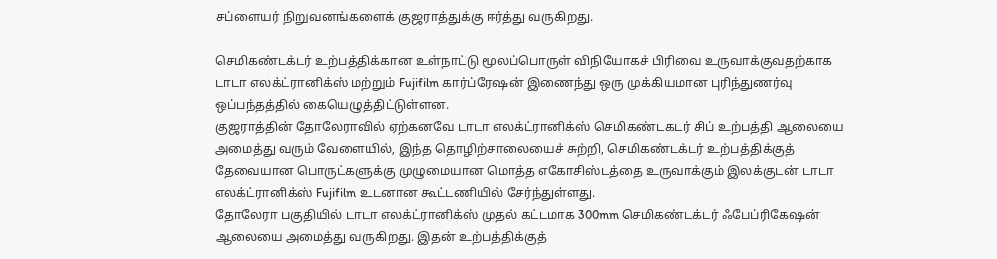சப்ளையர் நிறுவனங்களைக் குஜராத்துக்கு ஈர்த்து வருகிறது.

செமிகண்டக்டர் உற்பத்திக்கான உள்நாட்டு மூலப்பொருள் விநியோகச் பிரிவை உருவாக்குவதற்காக டாடா எலக்ட்ரானிக்ஸ் மற்றும் Fujifilm கார்ப்ரேஷன் இணைந்து ஒரு முக்கியமான புரிந்துணர்வு ஒப்பந்தத்தில் கையெழுத்திட்டுள்ளன.
குஜராத்தின் தோலேராவில் ஏற்கனவே டாடா எலக்ட்ரானிக்ஸ் செமிகண்டகடர் சிப் உற்பத்தி ஆலையை அமைத்து வரும் வேளையில், இந்த தொழிற்சாலையைச் சுற்றி, செமிகண்டக்டர் உற்பத்திக்குத் தேவையான பொருட்களுக்கு முழுமையான மொத்த எகோசிஸ்டத்தை உருவாக்கும் இலக்குடன் டாடா எலக்ட்ரானிக்ஸ் Fujifilm உடனான கூட்டணியில் சேர்ந்துள்ளது.
தோலேரா பகுதியில் டாடா எலக்ட்ரானிக்ஸ் முதல் கட்டமாக 300mm செமிகண்டக்டர் ஃபேப்ரிகேஷன் ஆலையை அமைத்து வருகிறது. இதன் உற்பத்திக்குத்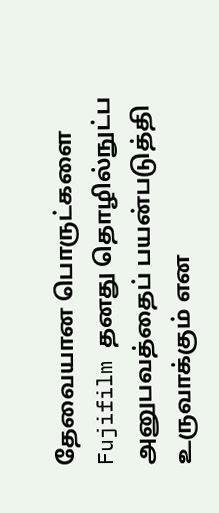தேவையான பொருட்களை Fujifilm தனது தொழில்நுட்ப அனுபவத்தைப் பயன்படுத்தி உருவாக்கும் என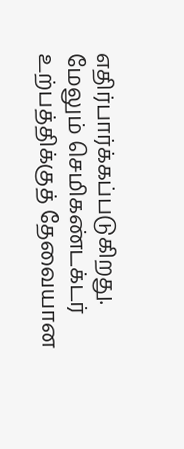எதிர்பார்க்கப்படுகிறது.
மேலும் செமிகண்டக்டர் உற்பத்திக்குத் தேவையான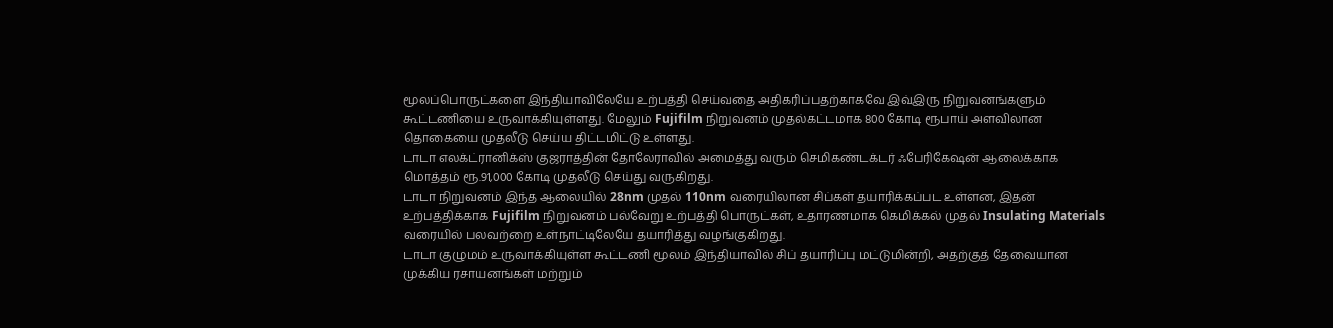மூலப்பொருட்களை இந்தியாவிலேயே உற்பத்தி செய்வதை அதிகரிப்பதற்காகவே இவ்இரு நிறுவனங்களும் கூட்டணியை உருவாக்கியுள்ளது. மேலும் Fujifilm நிறுவனம் முதல்கட்டமாக 800 கோடி ரூபாய் அளவிலான தொகையை முதலீடு செய்ய திட்டமிட்டு உள்ளது.
டாடா எலக்ட்ரானிக்ஸ் குஜராத்தின் தோலேராவில் அமைத்து வரும் செமிகண்டக்டர் ஃபேரிகேஷன் ஆலைக்காக மொத்தம் ரூ.91,000 கோடி முதலீடு செய்து வருகிறது.
டாடா நிறுவனம் இந்த ஆலையில் 28nm முதல் 110nm வரையிலான சிப்கள் தயாரிக்கப்பட உள்ளன, இதன் உற்பத்திக்காக Fujifilm நிறுவனம் பல்வேறு உற்பத்தி பொருட்கள், உதாரணமாக கெமிக்கல் முதல் Insulating Materials வரையில் பலவற்றை உள்நாட்டிலேயே தயாரித்து வழங்குகிறது.
டாடா குழுமம் உருவாக்கியுள்ள கூட்டணி மூலம் இந்தியாவில் சிப் தயாரிப்பு மட்டுமின்றி, அதற்குத் தேவையான முக்கிய ரசாயனங்கள் மற்றும்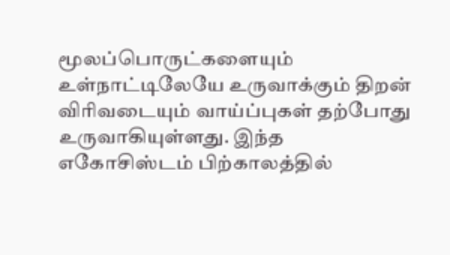மூலப்பொருட்களையும் உள்நாட்டிலேயே உருவாக்கும் திறன் விரிவடையும் வாய்ப்புகள் தற்போது உருவாகியுள்ளது. இந்த எகோசிஸ்டம் பிற்காலத்தில்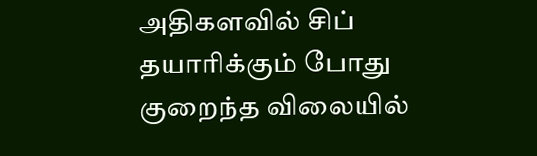அதிகளவில் சிப் தயாரிக்கும் போது குறைந்த விலையில்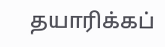தயாரிக்கப்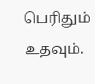பெரிதும் உதவும்.